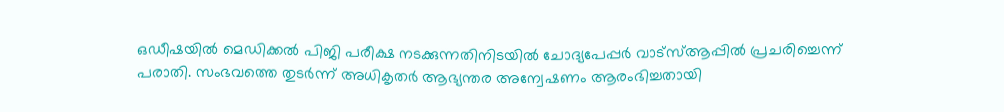ഒഡീഷയിൽ മെഡിക്കൽ പിജി പരീക്ഷ നടക്കുന്നതിനിടയിൽ ചോദ്യപേപ്പർ വാട്സ്ആപ്പിൽ പ്രചരിച്ചെന്ന് പരാതി. സംഭവത്തെ തുടർന്ന് അധികൃതർ ആഭ്യന്തര അന്വേഷണം ആരംഭിച്ചതായി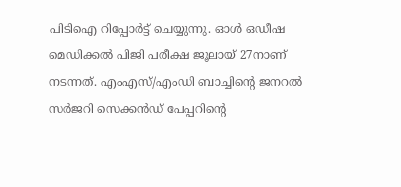പിടിഐ റിപ്പോർട്ട് ചെയ്യുന്നു. ഓൾ ഒഡീഷ മെഡിക്കൽ പിജി പരീക്ഷ ജൂലായ് 27നാണ് നടന്നത്. എംഎസ്/എംഡി ബാച്ചിന്റെ ജനറൽ സർജറി സെക്കൻഡ് പേപ്പറിന്റെ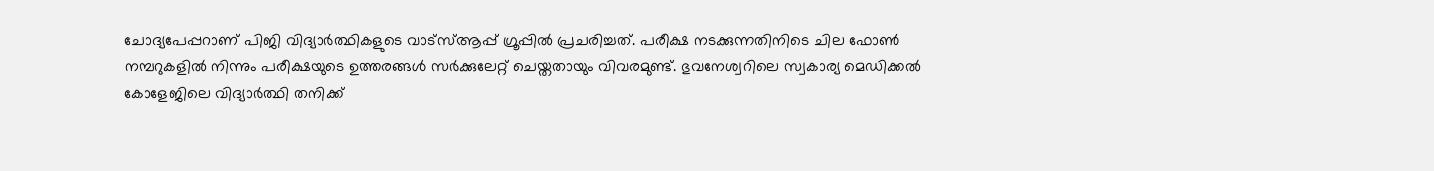ചോദ്യപേപ്പറാണ് പിജി വിദ്യാർത്ഥികളുടെ വാട്സ്ആപ്പ് ഗ്രൂപ്പിൽ പ്രചരിച്ചത്. പരീക്ഷ നടക്കുന്നതിനിടെ ചില ഫോൺ നമ്പറുകളിൽ നിന്നും പരീക്ഷയുടെ ഉത്തരങ്ങൾ സർക്കുലേറ്റ് ചെയ്തതായും വിവരമുണ്ട്. ഭുവനേശ്വറിലെ സ്വകാര്യ മെഡിക്കൽ കോളേജിലെ വിദ്യാർത്ഥി തനിക്ക്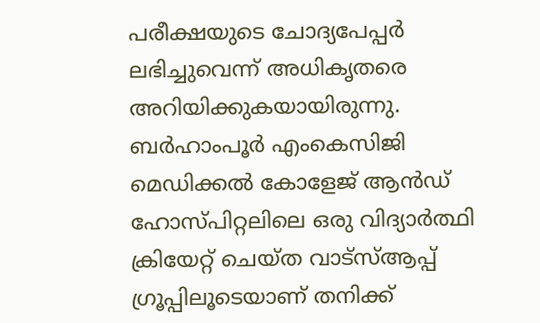പരീക്ഷയുടെ ചോദ്യപേപ്പർ ലഭിച്ചുവെന്ന് അധികൃതരെ അറിയിക്കുകയായിരുന്നു.
ബർഹാംപൂർ എംകെസിജി മെഡിക്കൽ കോളേജ് ആൻഡ് ഹോസ്പിറ്റലിലെ ഒരു വിദ്യാർത്ഥി ക്രിയേറ്റ് ചെയ്ത വാട്സ്ആപ്പ് ഗ്രൂപ്പിലൂടെയാണ് തനിക്ക്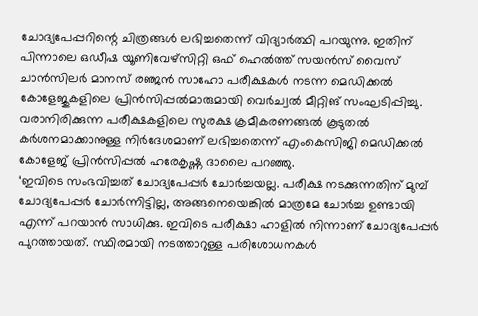ചോദ്യപേപ്പറിന്റെ ചിത്രങ്ങൾ ലഭിച്ചതെന്ന് വിദ്യാർത്ഥി പറയുന്നു. ഇതിന് പിന്നാലെ ഒഡീഷ യൂണിവേഴ്സിറ്റി ഒഫ് ഹെൽത്ത് സയൻസ് വൈസ് ചാൻസിലർ മാനസ് രഞ്ജൻ സാഹോ പരീക്ഷകൾ നടന്ന മെഡിക്കൽ കോളേജുകളിലെ പ്രിൻസിപ്പൽമാരുമായി വെർച്വൽ മീറ്റിങ് സംഘടിപ്പിച്ചു. വരാനിരിക്കുന്ന പരീക്ഷകളിലെ സുരക്ഷ ക്രമീകരണങ്ങൽ കൂടുതൽ കർശനമാക്കാനുള്ള നിർദേശമാണ് ലഭിച്ചതെന്ന് എംകെസിജി മെഡിക്കൽ കോളേജ് പ്രിൻസിപ്പൽ ഹരേകൃഷ്ണ ദാലൈ പറഞ്ഞു.
‘ഇവിടെ സംഭവിച്ചത് ചോദ്യപേപ്പർ ചോർച്ചയല്ല. പരീക്ഷ നടക്കുന്നതിന് മുമ്പ് ചോദ്യപേപ്പർ ചോർന്നിട്ടില്ല, അങ്ങനെയെങ്കിൽ മാത്രമേ ചോർച്ച ഉണ്ടായി എന്ന് പറയാൻ സാധിക്കു. ഇവിടെ പരീക്ഷാ ഹാളിൽ നിന്നാണ് ചോദ്യപേപ്പർ പുറത്തായത്. സ്ഥിരമായി നടത്താറുള്ള പരിശോധനകൾ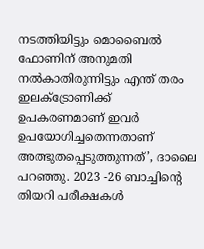നടത്തിയിട്ടും മൊബൈൽ ഫോണിന് അനുമതി നൽകാതിരുന്നിട്ടും എന്ത് തരം ഇലക്ട്രോണിക്ക് ഉപകരണമാണ് ഇവർ ഉപയോഗിച്ചതെന്നതാണ് അത്ഭുതപ്പെടുത്തുന്നത്’, ദാലൈ പറഞ്ഞു. 2023 -26 ബാച്ചിന്റെ തിയറി പരീക്ഷകൾ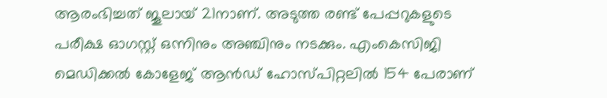ആരംഭിച്ചത് ജൂലായ് 21നാണ്. അടുത്ത രണ്ട് പേപ്പറുകളുടെ പരീക്ഷ ഓഗസ്റ്റ് ഒന്നിനും അഞ്ചിനും നടക്കും. എംകെസിജി മെഡിക്കൽ കോളേജ് ആൻഡ് ഹോസ്പിറ്റലിൽ 154 പേരാണ്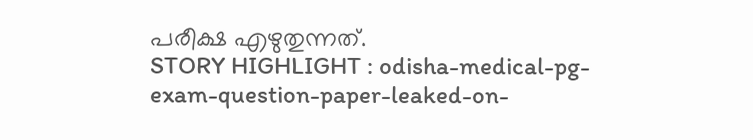പരീക്ഷ എഴുതുന്നത്.
STORY HIGHLIGHT : odisha-medical-pg-exam-question-paper-leaked-on-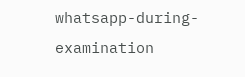whatsapp-during-examination